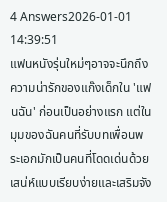4 Answers2026-01-01 14:39:51
แฟนหนังรุ่นใหม่ๆอาจจะนึกถึงความน่ารักของแก๊งเด็กใน 'แฟนฉัน' ก่อนเป็นอย่างแรก แต่ในมุมของฉันคนที่รับบทเพื่อนพระเอกมักเป็นคนที่โดดเด่นด้วยเสน่ห์แบบเรียบง่ายและเสริมจัง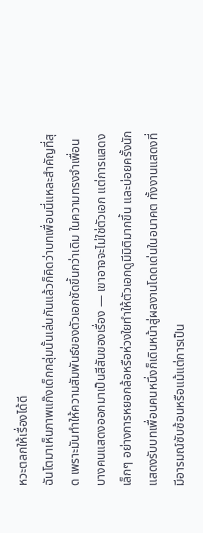หวะตลกให้เรื่องได้ดี
ฉันโตมาเห็นภาพแก๊งเด็กกลุ่มนั้นเล่นกันแล้วก็คิดว่าบทเพื่อนนี่แหละสำคัญที่สุด เพราะมันทำให้ความสัมพันธ์ของตัวเอกชัดขึ้นกว่าเดิม ในความทรงจำเพื่อนบางคนแสดงออกมาเป็นสีสันของเรื่อง — เขาอาจจะไม่ใช่ตัวเอก แต่การแสดงเล็กๆ อย่างการหยอกล้อหรือห่วงใยทำให้ตัวเอกดูมีมิติมากขึ้น และบ่อยครั้งนักแสดงรับบทเพื่อนคนหนึ่งก็เดินหน้าสู่ผลงานโดดเด่นในอนาคต ทั้งงานแสดงที่มีอารมณ์ซับซ้อนหรือแม้แต่การเป็น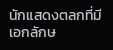นักแสดงตลกที่มีเอกลักษ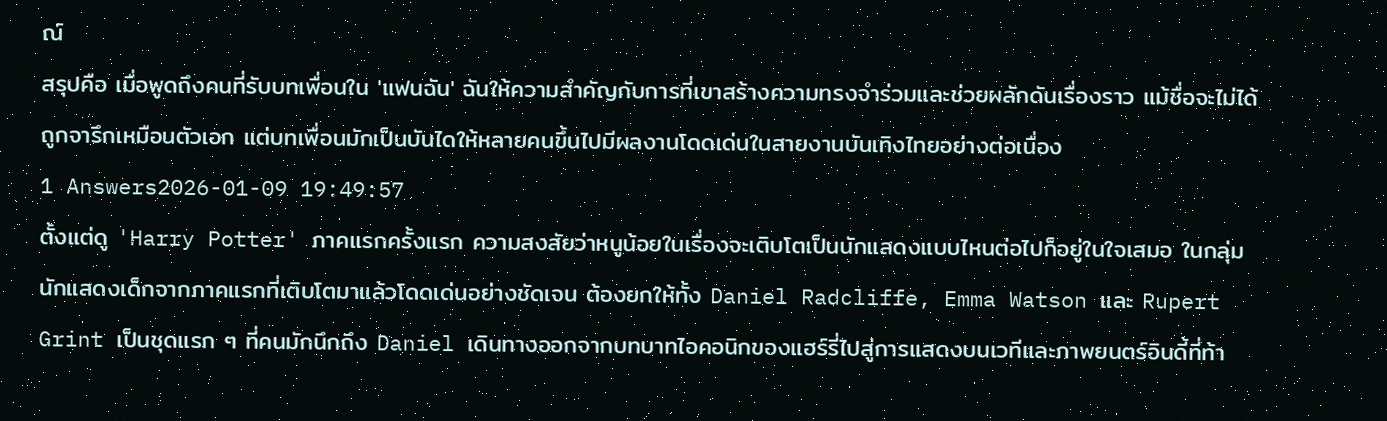ณ์
สรุปคือ เมื่อพูดถึงคนที่รับบทเพื่อนใน 'แฟนฉัน' ฉันให้ความสำคัญกับการที่เขาสร้างความทรงจำร่วมและช่วยผลักดันเรื่องราว แม้ชื่อจะไม่ได้ถูกจารึกเหมือนตัวเอก แต่บทเพื่อนมักเป็นบันไดให้หลายคนขึ้นไปมีผลงานโดดเด่นในสายงานบันเทิงไทยอย่างต่อเนื่อง
1 Answers2026-01-09 19:49:57
ตั้งแต่ดู 'Harry Potter' ภาคแรกครั้งแรก ความสงสัยว่าหนูน้อยในเรื่องจะเติบโตเป็นนักแสดงแบบไหนต่อไปก็อยู่ในใจเสมอ ในกลุ่มนักแสดงเด็กจากภาคแรกที่เติบโตมาแล้วโดดเด่นอย่างชัดเจน ต้องยกให้ทั้ง Daniel Radcliffe, Emma Watson และ Rupert Grint เป็นชุดแรก ๆ ที่คนมักนึกถึง Daniel เดินทางออกจากบทบาทไอคอนิกของแฮร์รี่ไปสู่การแสดงบนเวทีและภาพยนตร์อินดี้ที่ท้า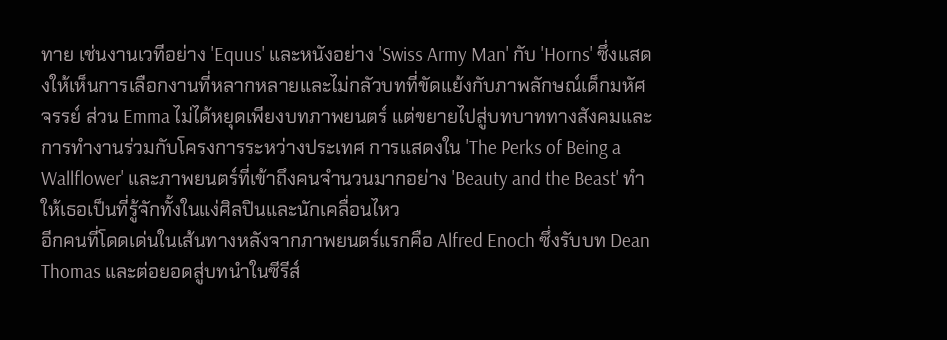ทาย เช่นงานเวทีอย่าง 'Equus' และหนังอย่าง 'Swiss Army Man' กับ 'Horns' ซึ่งแสดงให้เห็นการเลือกงานที่หลากหลายและไม่กลัวบทที่ขัดแย้งกับภาพลักษณ์เด็กมหัศจรรย์ ส่วน Emma ไม่ได้หยุดเพียงบทภาพยนตร์ แต่ขยายไปสู่บทบาททางสังคมและการทำงานร่วมกับโครงการระหว่างประเทศ การแสดงใน 'The Perks of Being a Wallflower' และภาพยนตร์ที่เข้าถึงคนจำนวนมากอย่าง 'Beauty and the Beast' ทำให้เธอเป็นที่รู้จักทั้งในแง่ศิลปินและนักเคลื่อนไหว
อีกคนที่โดดเด่นในเส้นทางหลังจากภาพยนตร์แรกคือ Alfred Enoch ซึ่งรับบท Dean Thomas และต่อยอดสู่บทนำในซีรีส์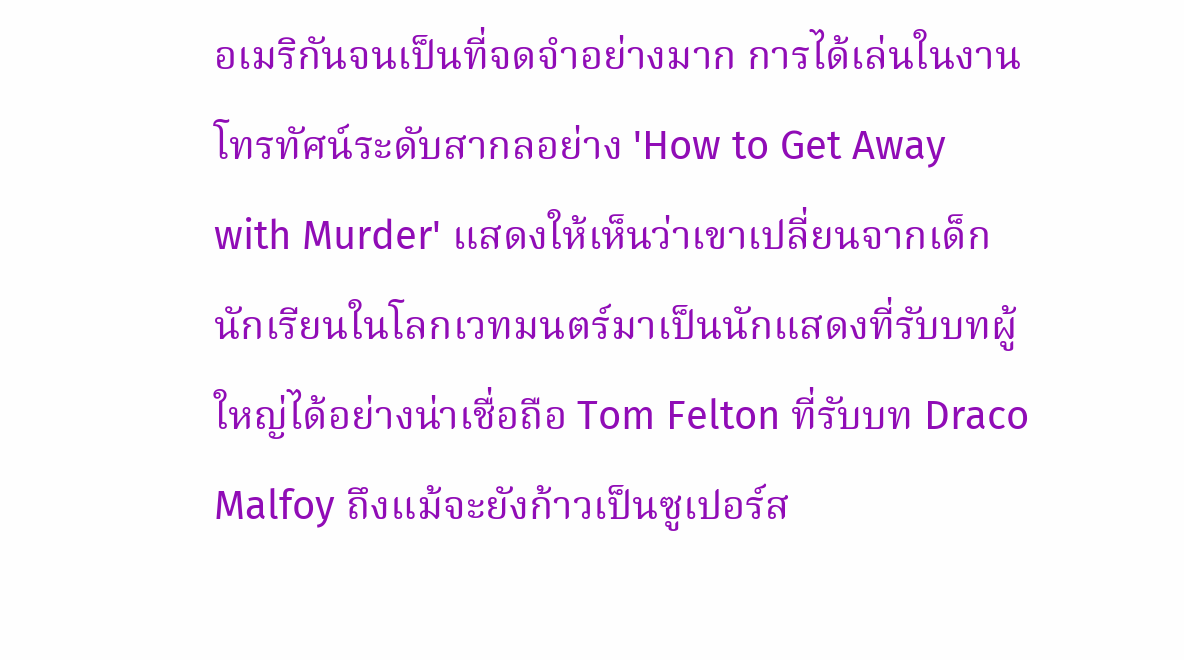อเมริกันจนเป็นที่จดจำอย่างมาก การได้เล่นในงานโทรทัศน์ระดับสากลอย่าง 'How to Get Away with Murder' แสดงให้เห็นว่าเขาเปลี่ยนจากเด็กนักเรียนในโลกเวทมนตร์มาเป็นนักแสดงที่รับบทผู้ใหญ่ได้อย่างน่าเชื่อถือ Tom Felton ที่รับบท Draco Malfoy ถึงแม้จะยังก้าวเป็นซูเปอร์ส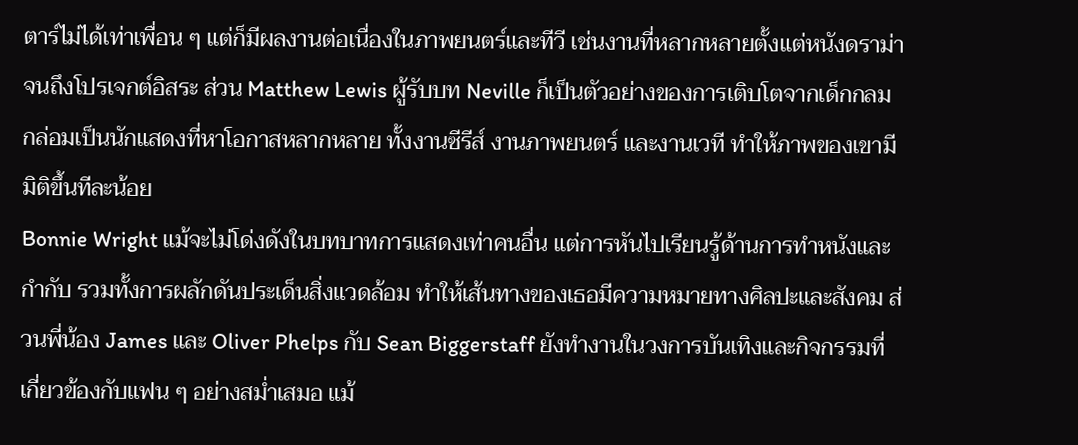ตาร์ไม่ได้เท่าเพื่อน ๆ แต่ก็มีผลงานต่อเนื่องในภาพยนตร์และทีวี เช่นงานที่หลากหลายตั้งแต่หนังดราม่าจนถึงโปรเจกต์อิสระ ส่วน Matthew Lewis ผู้รับบท Neville ก็เป็นตัวอย่างของการเติบโตจากเด็กกลมกล่อมเป็นนักแสดงที่หาโอกาสหลากหลาย ทั้งงานซีรีส์ งานภาพยนตร์ และงานเวที ทำให้ภาพของเขามีมิติขึ้นทีละน้อย
Bonnie Wright แม้จะไม่โด่งดังในบทบาทการแสดงเท่าคนอื่น แต่การหันไปเรียนรู้ด้านการทำหนังและกำกับ รวมทั้งการผลักดันประเด็นสิ่งแวดล้อม ทำให้เส้นทางของเธอมีความหมายทางศิลปะและสังคม ส่วนพี่น้อง James และ Oliver Phelps กับ Sean Biggerstaff ยังทำงานในวงการบันเทิงและกิจกรรมที่เกี่ยวข้องกับแฟน ๆ อย่างสม่ำเสมอ แม้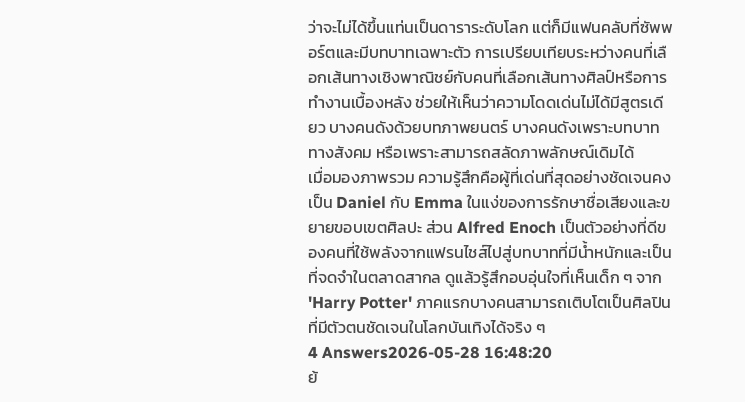ว่าจะไม่ได้ขึ้นแท่นเป็นดาราระดับโลก แต่ก็มีแฟนคลับที่ซัพพอร์ตและมีบทบาทเฉพาะตัว การเปรียบเทียบระหว่างคนที่เลือกเส้นทางเชิงพาณิชย์กับคนที่เลือกเส้นทางศิลป์หรือการทำงานเบื้องหลัง ช่วยให้เห็นว่าความโดดเด่นไม่ได้มีสูตรเดียว บางคนดังด้วยบทภาพยนตร์ บางคนดังเพราะบทบาททางสังคม หรือเพราะสามารถสลัดภาพลักษณ์เดิมได้
เมื่อมองภาพรวม ความรู้สึกคือผู้ที่เด่นที่สุดอย่างชัดเจนคงเป็น Daniel กับ Emma ในแง่ของการรักษาชื่อเสียงและขยายขอบเขตศิลปะ ส่วน Alfred Enoch เป็นตัวอย่างที่ดีของคนที่ใช้พลังจากแฟรนไชส์ไปสู่บทบาทที่มีน้ำหนักและเป็นที่จดจำในตลาดสากล ดูแล้วรู้สึกอบอุ่นใจที่เห็นเด็ก ๆ จาก 'Harry Potter' ภาคแรกบางคนสามารถเติบโตเป็นศิลปินที่มีตัวตนชัดเจนในโลกบันเทิงได้จริง ๆ
4 Answers2026-05-28 16:48:20
ย้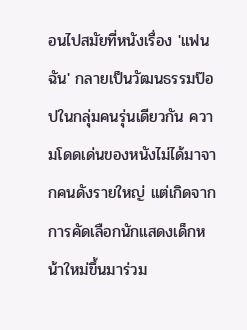อนไปสมัยที่หนังเรื่อง 'แฟนฉัน' กลายเป็นวัฒนธรรมป๊อปในกลุ่มคนรุ่นเดียวกัน ความโดดเด่นของหนังไม่ได้มาจากคนดังรายใหญ่ แต่เกิดจากการคัดเลือกนักแสดงเด็กหน้าใหม่ขึ้นมาร่วม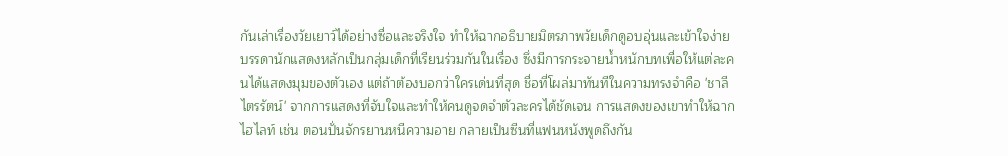กันเล่าเรื่องวัยเยาว์ได้อย่างซื่อและจริงใจ ทำให้ฉากอธิบายมิตรภาพวัยเด็กดูอบอุ่นและเข้าใจง่าย
บรรดานักแสดงหลักเป็นกลุ่มเด็กที่เรียนร่วมกันในเรื่อง ซึ่งมีการกระจายน้ำหนักบทเพื่อให้แต่ละคนได้แสดงมุมของตัวเอง แต่ถ้าต้องบอกว่าใครเด่นที่สุด ชื่อที่โผล่มาทันทีในความทรงจำคือ 'ชาลี ไตรรัตน์' จากการแสดงที่จับใจและทำให้คนดูจดจำตัวละครได้ชัดเจน การแสดงของเขาทำให้ฉากไฮไลท์ เช่น ตอนปั่นจักรยานหนีความอาย กลายเป็นซีนที่แฟนหนังพูดถึงกัน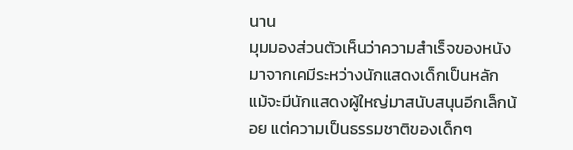นาน
มุมมองส่วนตัวเห็นว่าความสำเร็จของหนังมาจากเคมีระหว่างนักแสดงเด็กเป็นหลัก แม้จะมีนักแสดงผู้ใหญ่มาสนับสนุนอีกเล็กน้อย แต่ความเป็นธรรมชาติของเด็กๆ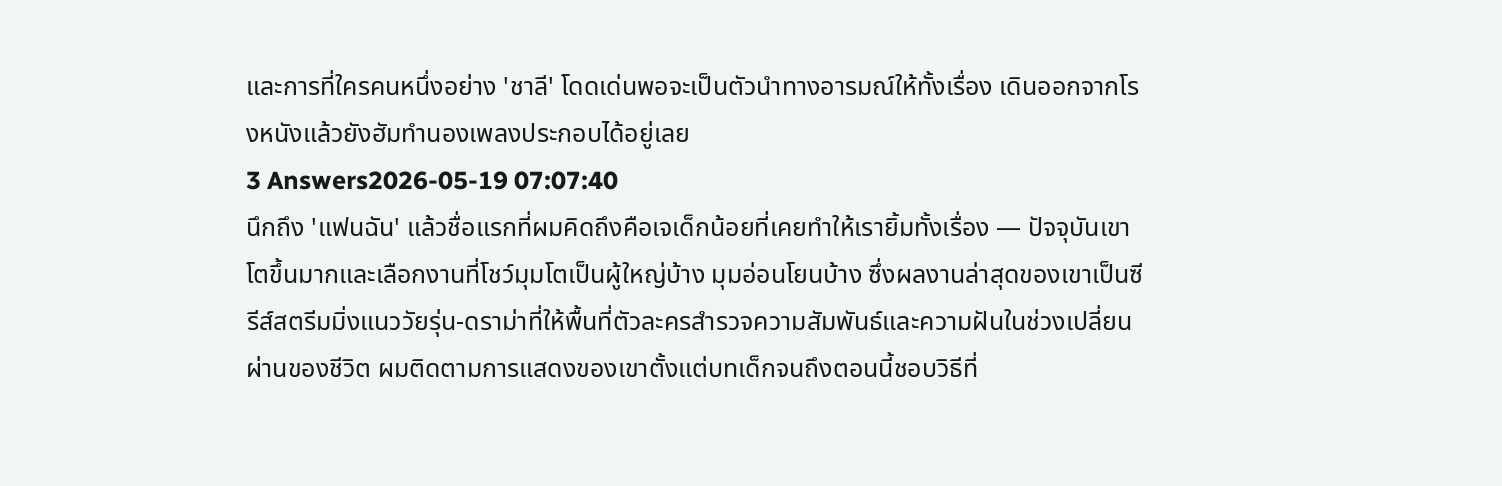และการที่ใครคนหนึ่งอย่าง 'ชาลี' โดดเด่นพอจะเป็นตัวนำทางอารมณ์ให้ทั้งเรื่อง เดินออกจากโรงหนังแล้วยังฮัมทำนองเพลงประกอบได้อยู่เลย
3 Answers2026-05-19 07:07:40
นึกถึง 'แฟนฉัน' แล้วชื่อแรกที่ผมคิดถึงคือเจเด็กน้อยที่เคยทำให้เรายิ้มทั้งเรื่อง — ปัจจุบันเขาโตขึ้นมากและเลือกงานที่โชว์มุมโตเป็นผู้ใหญ่บ้าง มุมอ่อนโยนบ้าง ซึ่งผลงานล่าสุดของเขาเป็นซีรีส์สตรีมมิ่งแนววัยรุ่น-ดราม่าที่ให้พื้นที่ตัวละครสำรวจความสัมพันธ์และความฝันในช่วงเปลี่ยนผ่านของชีวิต ผมติดตามการแสดงของเขาตั้งแต่บทเด็กจนถึงตอนนี้ชอบวิธีที่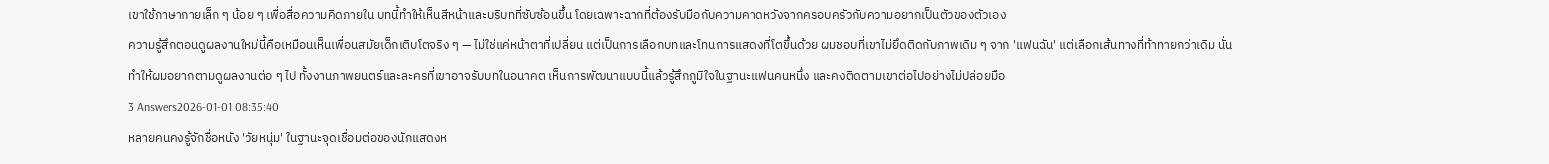เขาใช้ภาษากายเล็ก ๆ น้อย ๆ เพื่อสื่อความคิดภายใน บทนี้ทำให้เห็นสีหน้าและบริบทที่ซับซ้อนขึ้น โดยเฉพาะฉากที่ต้องรับมือกับความคาดหวังจากครอบครัวกับความอยากเป็นตัวของตัวเอง
ความรู้สึกตอนดูผลงานใหม่นี้คือเหมือนเห็นเพื่อนสมัยเด็กเติบโตจริง ๆ — ไม่ใช่แค่หน้าตาที่เปลี่ยน แต่เป็นการเลือกบทและโทนการแสดงที่โตขึ้นด้วย ผมชอบที่เขาไม่ยึดติดกับภาพเดิม ๆ จาก 'แฟนฉัน' แต่เลือกเส้นทางที่ท้าทายกว่าเดิม นั่นทำให้ผมอยากตามดูผลงานต่อ ๆ ไป ทั้งงานภาพยนตร์และละครที่เขาอาจรับบทในอนาคต เห็นการพัฒนาแบบนี้แล้วรู้สึกภูมิใจในฐานะแฟนคนหนึ่ง และคงติดตามเขาต่อไปอย่างไม่ปล่อยมือ
3 Answers2026-01-01 08:35:40
หลายคนคงรู้จักชื่อหนัง 'วัยหนุ่ม' ในฐานะจุดเชื่อมต่อของนักแสดงห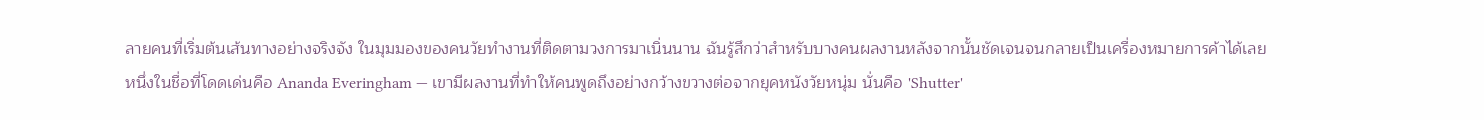ลายคนที่เริ่มต้นเส้นทางอย่างจริงจัง ในมุมมองของคนวัยทำงานที่ติดตามวงการมาเนิ่นนาน ฉันรู้สึกว่าสำหรับบางคนผลงานหลังจากนั้นชัดเจนจนกลายเป็นเครื่องหมายการค้าได้เลย
หนึ่งในชื่อที่โดดเด่นคือ Ananda Everingham — เขามีผลงานที่ทำให้คนพูดถึงอย่างกว้างขวางต่อจากยุคหนังวัยหนุ่ม นั่นคือ 'Shutter'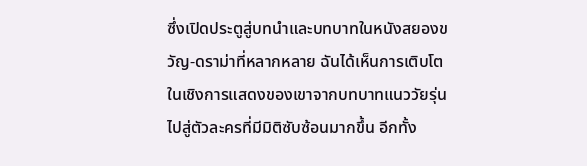ซึ่งเปิดประตูสู่บทนำและบทบาทในหนังสยองขวัญ-ดราม่าที่หลากหลาย ฉันได้เห็นการเติบโตในเชิงการแสดงของเขาจากบทบาทแนววัยรุ่นไปสู่ตัวละครที่มีมิติซับซ้อนมากขึ้น อีกทั้ง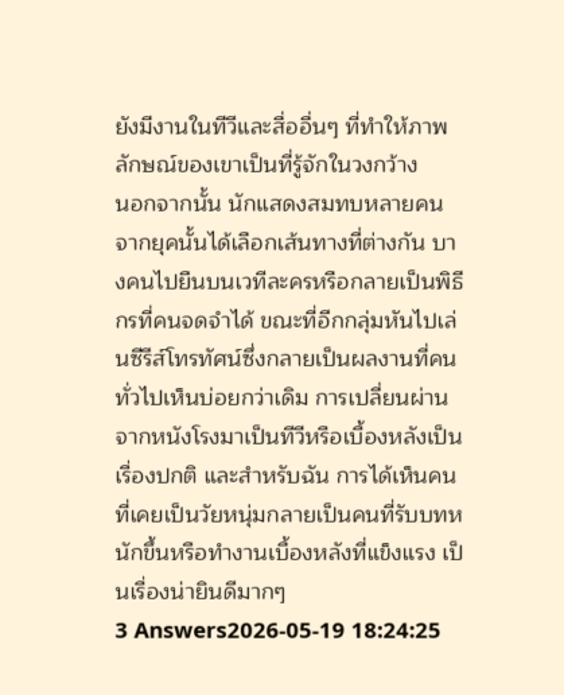ยังมีงานในทีวีและสื่ออื่นๆ ที่ทำให้ภาพลักษณ์ของเขาเป็นที่รู้จักในวงกว้าง
นอกจากนั้น นักแสดงสมทบหลายคนจากยุคนั้นได้เลือกเส้นทางที่ต่างกัน บางคนไปยืนบนเวทีละครหรือกลายเป็นพิธีกรที่คนจดจำได้ ขณะที่อีกกลุ่มหันไปเล่นซีรีส์โทรทัศน์ซึ่งกลายเป็นผลงานที่คนทั่วไปเห็นบ่อยกว่าเดิม การเปลี่ยนผ่านจากหนังโรงมาเป็นทีวีหรือเบื้องหลังเป็นเรื่องปกติ และสำหรับฉัน การได้เห็นคนที่เคยเป็นวัยหนุ่มกลายเป็นคนที่รับบทหนักขึ้นหรือทำงานเบื้องหลังที่แข็งแรง เป็นเรื่องน่ายินดีมากๆ
3 Answers2026-05-19 18:24:25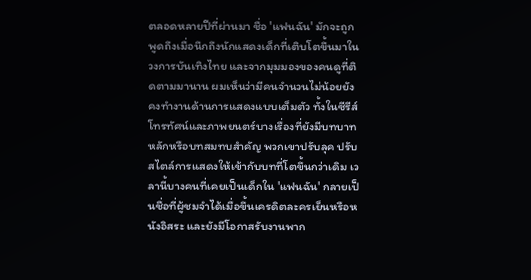ตลอดหลายปีที่ผ่านมา ชื่อ 'แฟนฉัน' มักจะถูกพูดถึงเมื่อนึกถึงนักแสดงเด็กที่เติบโตขึ้นมาในวงการบันเทิงไทย และจากมุมมองของคนดูที่ติดตามมานาน ผมเห็นว่ามีคนจำนวนไม่น้อยยังคงทำงานด้านการแสดงแบบเต็มตัว ทั้งในซีรีส์โทรทัศน์และภาพยนตร์บางเรื่องที่ยังมีบทบาทหลักหรือบทสมทบสำคัญ พวกเขาปรับลุค ปรับสไตล์การแสดงให้เข้ากับบทที่โตขึ้นกว่าเดิม เวลานี้บางคนที่เคยเป็นเด็กใน 'แฟนฉัน' กลายเป็นชื่อที่ผู้ชมจำได้เมื่อขึ้นเครดิตละครเย็นหรือหนังอิสระ และยังมีโอกาสรับงานพาก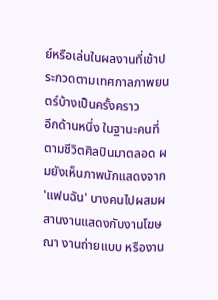ย์หรือเล่นในผลงานที่เข้าประกวดตามเทศกาลภาพยนตร์บ้างเป็นครั้งคราว
อีกด้านหนึ่ง ในฐานะคนที่ตามชีวิตศิลปินมาตลอด ผมยังเห็นภาพนักแสดงจาก 'แฟนฉัน' บางคนไปผสมผสานงานแสดงกับงานโฆษณา งานถ่ายแบบ หรืองาน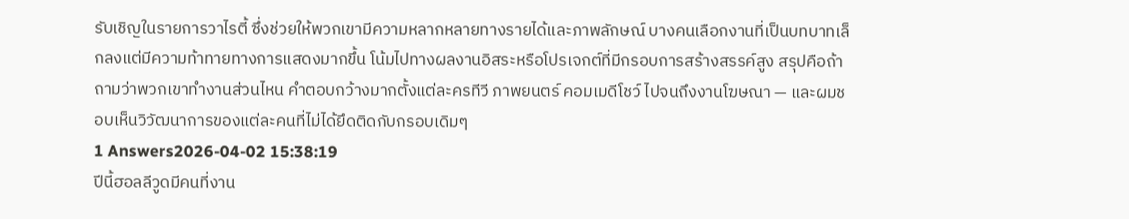รับเชิญในรายการวาไรตี้ ซึ่งช่วยให้พวกเขามีความหลากหลายทางรายได้และภาพลักษณ์ บางคนเลือกงานที่เป็นบทบาทเล็กลงแต่มีความท้าทายทางการแสดงมากขึ้น โน้มไปทางผลงานอิสระหรือโปรเจกต์ที่มีกรอบการสร้างสรรค์สูง สรุปคือถ้าถามว่าพวกเขาทำงานส่วนไหน คำตอบกว้างมากตั้งแต่ละครทีวี ภาพยนตร์ คอมเมดีโชว์ ไปจนถึงงานโฆษณา — และผมชอบเห็นวิวัฒนาการของแต่ละคนที่ไม่ได้ยึดติดกับกรอบเดิมๆ
1 Answers2026-04-02 15:38:19
ปีนี้ฮอลลีวูดมีคนที่งาน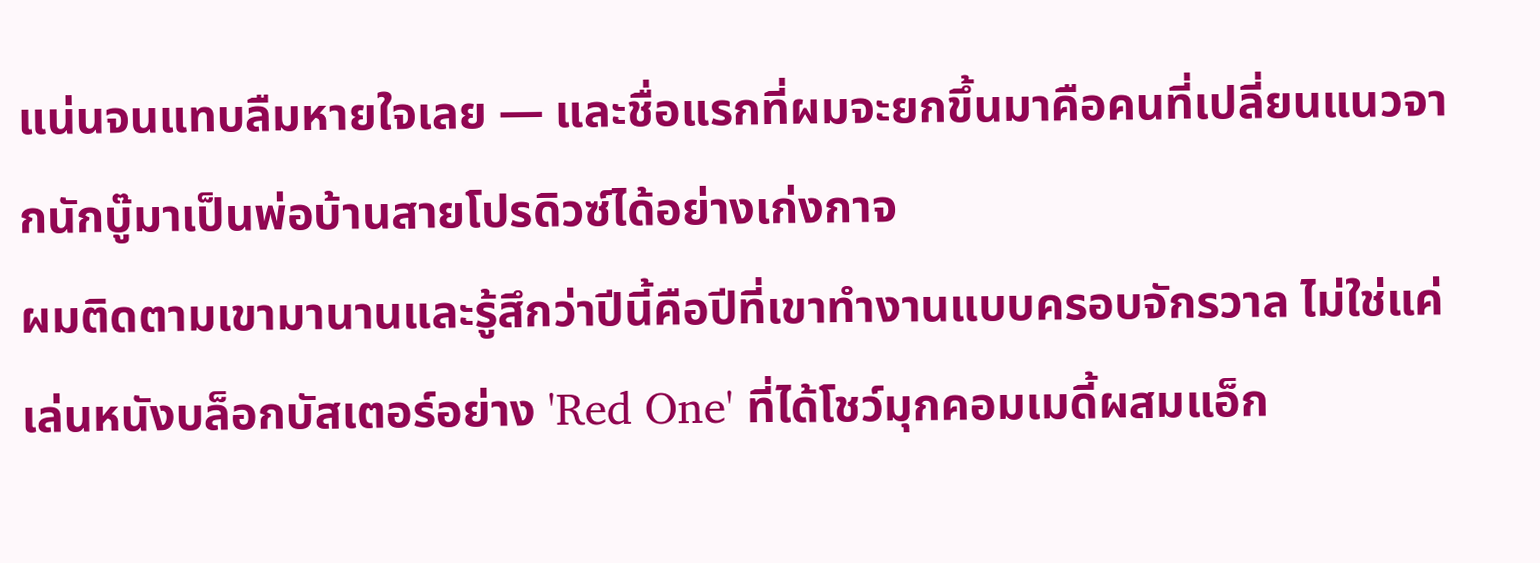แน่นจนแทบลืมหายใจเลย — และชื่อแรกที่ผมจะยกขึ้นมาคือคนที่เปลี่ยนแนวจากนักบู๊มาเป็นพ่อบ้านสายโปรดิวซ์ได้อย่างเก่งกาจ
ผมติดตามเขามานานและรู้สึกว่าปีนี้คือปีที่เขาทำงานแบบครอบจักรวาล ไม่ใช่แค่เล่นหนังบล็อกบัสเตอร์อย่าง 'Red One' ที่ได้โชว์มุกคอมเมดี้ผสมแอ็ก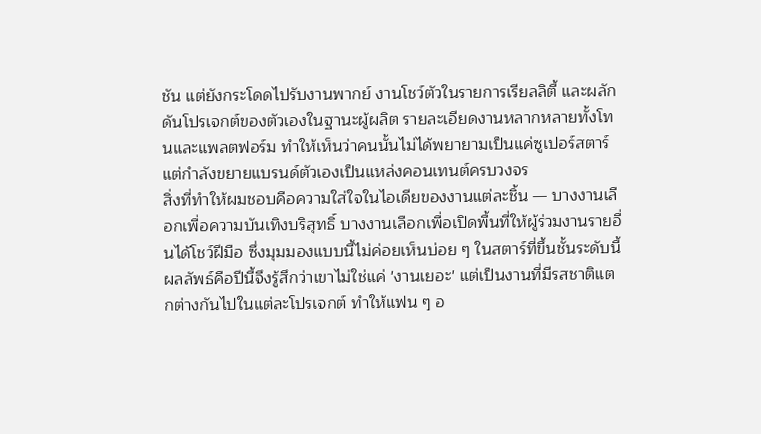ชัน แต่ยังกระโดดไปรับงานพากย์ งานโชว์ตัวในรายการเรียลลิตี้ และผลักดันโปรเจกต์ของตัวเองในฐานะผู้ผลิต รายละเอียดงานหลากหลายทั้งโทนและแพลตฟอร์ม ทำให้เห็นว่าคนนั้นไม่ได้พยายามเป็นแค่ซูเปอร์สตาร์ แต่กำลังขยายแบรนด์ตัวเองเป็นแหล่งคอนเทนต์ครบวงจร
สิ่งที่ทำให้ผมชอบคือความใส่ใจในไอเดียของงานแต่ละชิ้น — บางงานเลือกเพื่อความบันเทิงบริสุทธิ์ บางงานเลือกเพื่อเปิดพื้นที่ให้ผู้ร่วมงานรายอื่นได้โชว์ฝีมือ ซึ่งมุมมองแบบนี้ไม่ค่อยเห็นบ่อย ๆ ในสตาร์ที่ขึ้นชั้นระดับนี้ ผลลัพธ์คือปีนี้จึงรู้สึกว่าเขาไม่ใช่แค่ 'งานเยอะ' แต่เป็นงานที่มีรสชาติแตกต่างกันไปในแต่ละโปรเจกต์ ทำให้แฟน ๆ อ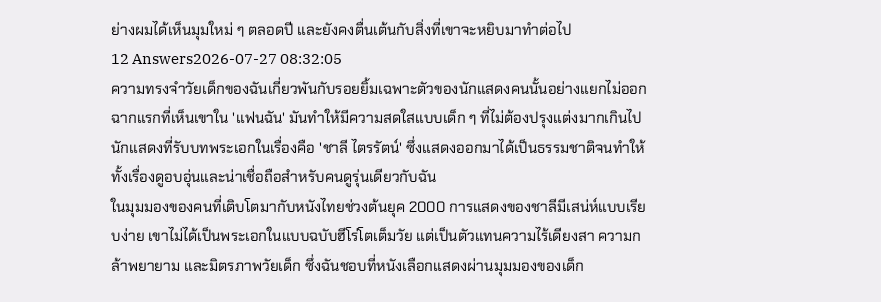ย่างผมได้เห็นมุมใหม่ ๆ ตลอดปี และยังคงตื่นเต้นกับสิ่งที่เขาจะหยิบมาทำต่อไป
12 Answers2026-07-27 08:32:05
ความทรงจำวัยเด็กของฉันเกี่ยวพันกับรอยยิ้มเฉพาะตัวของนักแสดงคนนั้นอย่างแยกไม่ออก
ฉากแรกที่เห็นเขาใน 'แฟนฉัน' มันทำให้มีความสดใสแบบเด็ก ๆ ที่ไม่ต้องปรุงแต่งมากเกินไป นักแสดงที่รับบทพระเอกในเรื่องคือ 'ชาลี ไตรรัตน์' ซึ่งแสดงออกมาได้เป็นธรรมชาติจนทำให้ทั้งเรื่องดูอบอุ่นและน่าเชื่อถือสำหรับคนดูรุ่นเดียวกับฉัน
ในมุมมองของคนที่เติบโตมากับหนังไทยช่วงต้นยุค 2000 การแสดงของชาลีมีเสน่ห์แบบเรียบง่าย เขาไม่ได้เป็นพระเอกในแบบฉบับฮีโร่โตเต็มวัย แต่เป็นตัวแทนความไร้เดียงสา ความกล้าพยายาม และมิตรภาพวัยเด็ก ซึ่งฉันชอบที่หนังเลือกแสดงผ่านมุมมองของเด็ก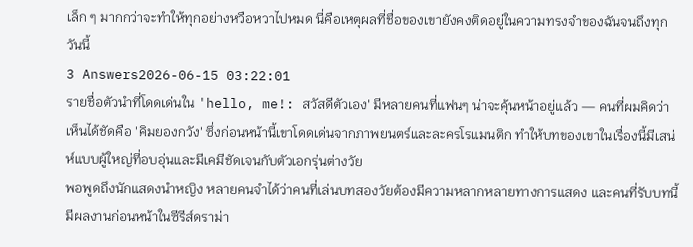เล็ก ๆ มากกว่าจะทำให้ทุกอย่างหวือหวาไปหมด นี่คือเหตุผลที่ชื่อของเขายังคงติดอยู่ในความทรงจำของฉันจนถึงทุกวันนี้
3 Answers2026-06-15 03:22:01
รายชื่อตัวนำที่โดดเด่นใน 'hello, me!: สวัสดีตัวเอง' มีหลายคนที่แฟนๆ น่าจะคุ้นหน้าอยู่แล้ว — คนที่ผมคิดว่าเห็นได้ชัดคือ 'คิมยองกวัง' ซึ่งก่อนหน้านี้เขาโดดเด่นจากภาพยนตร์และละครโรแมนติก ทำให้บทของเขาในเรื่องนี้มีเสน่ห์แบบผู้ใหญ่ที่อบอุ่นและมีเคมีชัดเจนกับตัวเอกรุ่นต่างวัย
พอพูดถึงนักแสดงนำหญิง หลายคนจำได้ว่าคนที่เล่นบทสองวัยต้องมีความหลากหลายทางการแสดง และคนที่รับบทนี้มีผลงานก่อนหน้าในซีรีส์ดราม่า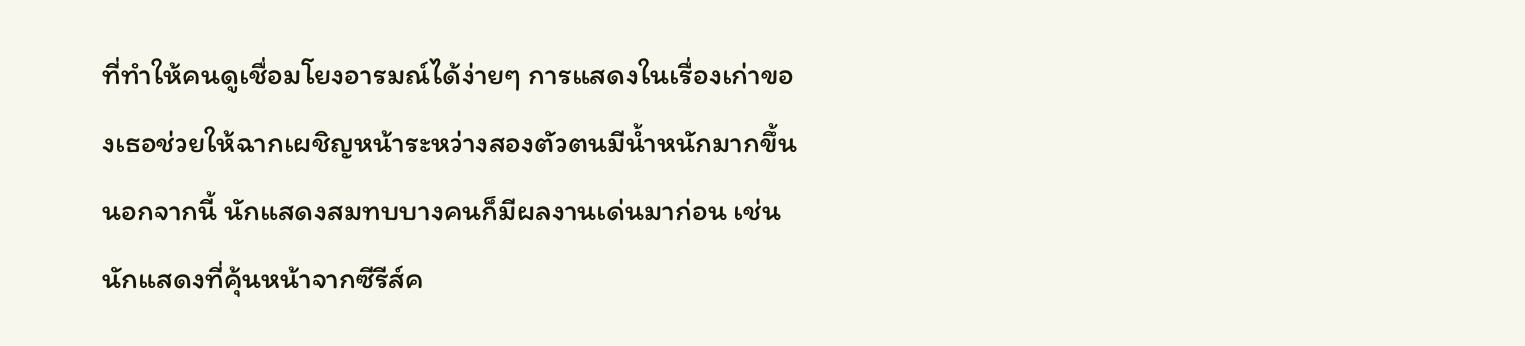ที่ทำให้คนดูเชื่อมโยงอารมณ์ได้ง่ายๆ การแสดงในเรื่องเก่าของเธอช่วยให้ฉากเผชิญหน้าระหว่างสองตัวตนมีน้ำหนักมากขึ้น
นอกจากนี้ นักแสดงสมทบบางคนก็มีผลงานเด่นมาก่อน เช่น นักแสดงที่คุ้นหน้าจากซีรีส์ค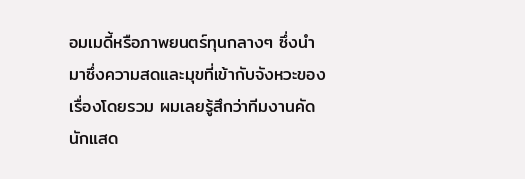อมเมดี้หรือภาพยนตร์ทุนกลางๆ ซึ่งนำมาซึ่งความสดและมุขที่เข้ากับจังหวะของเรื่องโดยรวม ผมเลยรู้สึกว่าทีมงานคัดนักแสด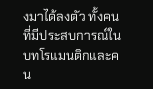งมาได้ลงตัว ทั้งคนที่มีประสบการณ์ในบทโรแมนติกและคน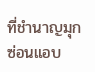ที่ชำนาญมุกซ่อนแอบ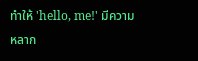ทำให้ 'hello, me!' มีความหลาก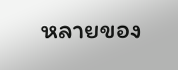หลายของ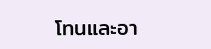โทนและอา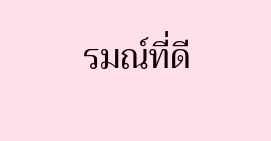รมณ์ที่ดี